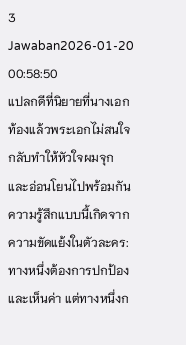3 Jawaban2026-01-20 00:58:50
แปลกดีที่นิยายที่นางเอกท้องแล้วพระเอกไม่สนใจ กลับทำให้หัวใจผมจุกและอ่อนโยนไปพร้อมกัน
ความรู้สึกแบบนี้เกิดจากความขัดแย้งในตัวละคร: ทางหนึ่งต้องการปกป้องและเห็นค่า แต่ทางหนึ่งก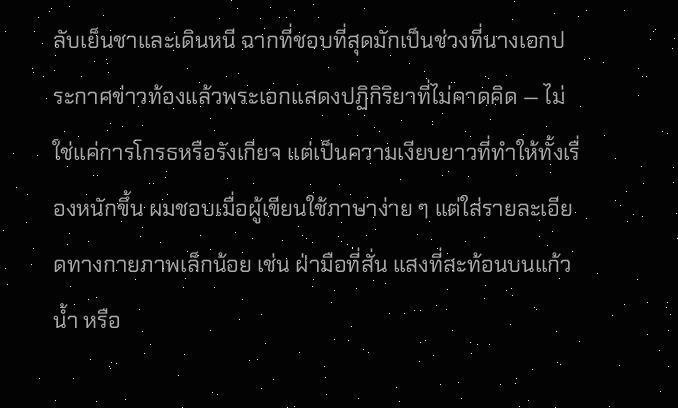ลับเย็นชาและเดินหนี ฉากที่ชอบที่สุดมักเป็นช่วงที่นางเอกประกาศข่าวท้องแล้วพระเอกแสดงปฏิกิริยาที่ไม่คาดคิด — ไม่ใช่แค่การโกรธหรือรังเกียจ แต่เป็นความเงียบยาวที่ทำให้ทั้งเรื่องหนักขึ้น ผมชอบเมื่อผู้เขียนใช้ภาษาง่าย ๆ แต่ใส่รายละเอียดทางกายภาพเล็กน้อย เช่น ฝ่ามือที่สั่น แสงที่สะท้อนบนแก้วน้ำ หรือ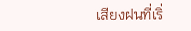เสียงฝนที่เริ่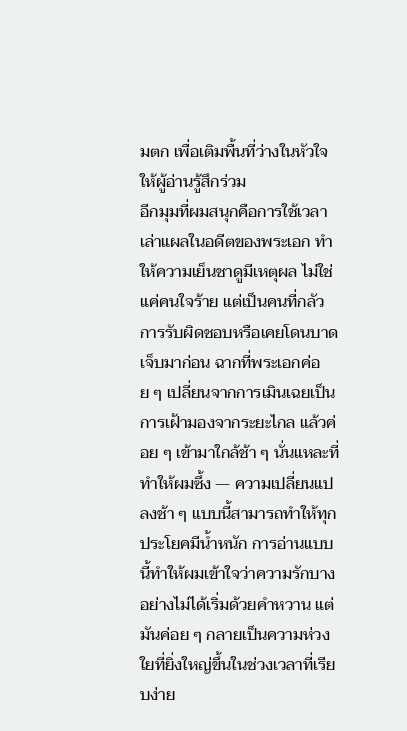มตก เพื่อเติมพื้นที่ว่างในหัวใจให้ผู้อ่านรู้สึกร่วม
อีกมุมที่ผมสนุกคือการใช้เวลาเล่าแผลในอดีตของพระเอก ทำให้ความเย็นชาดูมีเหตุผล ไม่ใช่แค่คนใจร้าย แต่เป็นคนที่กลัวการรับผิดชอบหรือเคยโดนบาดเจ็บมาก่อน ฉากที่พระเอกค่อย ๆ เปลี่ยนจากการเมินเฉยเป็นการเฝ้ามองจากระยะไกล แล้วค่อย ๆ เข้ามาใกล้ช้า ๆ นั่นแหละที่ทำให้ผมซึ้ง — ความเปลี่ยนแปลงช้า ๆ แบบนี้สามารถทำให้ทุกประโยคมีน้ำหนัก การอ่านแบบนี้ทำให้ผมเข้าใจว่าความรักบางอย่างไม่ได้เริ่มด้วยคำหวาน แต่มันค่อย ๆ กลายเป็นความห่วงใยที่ยิ่งใหญ่ขึ้นในช่วงเวลาที่เรียบง่าย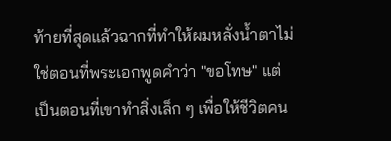ท้ายที่สุดแล้วฉากที่ทำให้ผมหลั่งน้ำตาไม่ใช่ตอนที่พระเอกพูดคำว่า "ขอโทษ" แต่เป็นตอนที่เขาทำสิ่งเล็ก ๆ เพื่อให้ชีวิตคน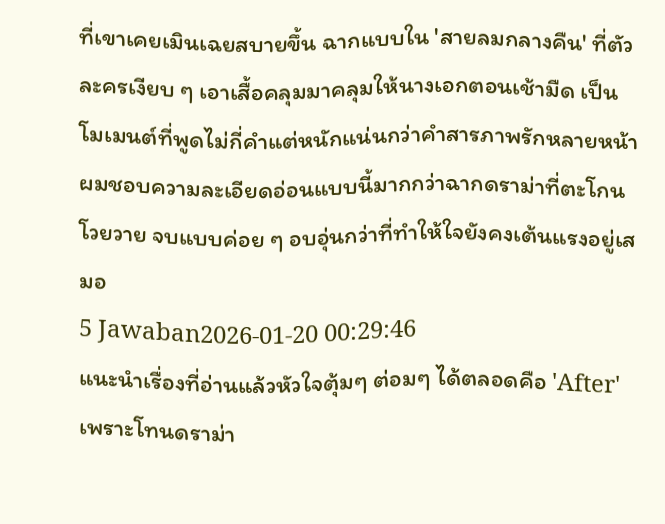ที่เขาเคยเมินเฉยสบายขึ้น ฉากแบบใน 'สายลมกลางคืน' ที่ตัวละครเงียบ ๆ เอาเสื้อคลุมมาคลุมให้นางเอกตอนเช้ามืด เป็นโมเมนต์ที่พูดไม่กี่คำแต่หนักแน่นกว่าคำสารภาพรักหลายหน้า ผมชอบความละเอียดอ่อนแบบนี้มากกว่าฉากดราม่าที่ตะโกนโวยวาย จบแบบค่อย ๆ อบอุ่นกว่าที่ทำให้ใจยังคงเต้นแรงอยู่เสมอ
5 Jawaban2026-01-20 00:29:46
แนะนำเรื่องที่อ่านแล้วหัวใจตุ้มๆ ต่อมๆ ได้ตลอดคือ 'After' เพราะโทนดราม่า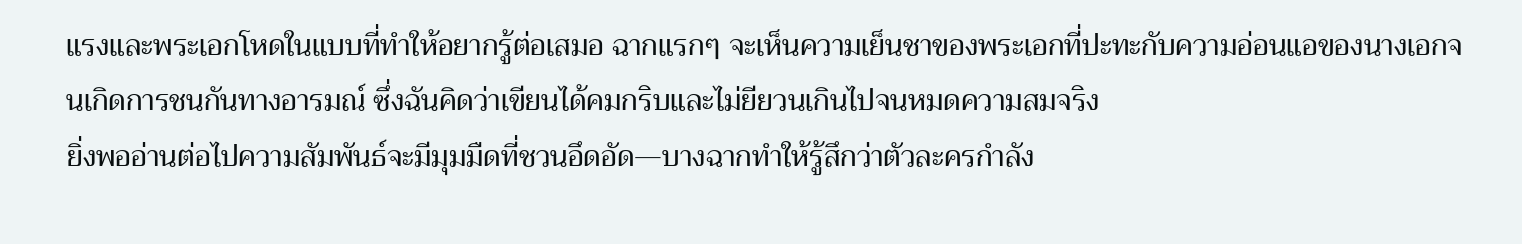แรงและพระเอกโหดในแบบที่ทำให้อยากรู้ต่อเสมอ ฉากแรกๆ จะเห็นความเย็นชาของพระเอกที่ปะทะกับความอ่อนแอของนางเอกจนเกิดการชนกันทางอารมณ์ ซึ่งฉันคิดว่าเขียนได้คมกริบและไม่ยียวนเกินไปจนหมดความสมจริง
ยิ่งพออ่านต่อไปความสัมพันธ์จะมีมุมมืดที่ชวนอึดอัด—บางฉากทำให้รู้สึกว่าตัวละครกำลัง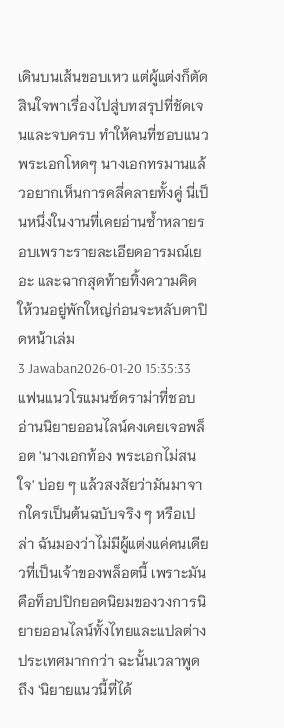เดินบนเส้นขอบเหว แต่ผู้แต่งก็ตัดสินใจพาเรื่องไปสู่บทสรุปที่ชัดเจนและจบครบ ทำให้คนที่ชอบแนวพระเอกโหดๆ นางเอกทรมานแล้วอยากเห็นการคลี่คลายทั้งคู่ นี่เป็นหนึ่งในงานที่เคยอ่านซ้ำหลายรอบเพราะรายละเอียดอารมณ์เยอะ และฉากสุดท้ายทิ้งความคิดให้วนอยู่พักใหญ่ก่อนจะหลับตาปิดหน้าเล่ม
3 Jawaban2026-01-20 15:35:33
แฟนแนวโรแมนซ์ดราม่าที่ชอบอ่านนิยายออนไลน์คงเคยเจอพล็อต 'นางเอกท้อง พระเอกไม่สนใจ' บ่อย ๆ แล้วสงสัยว่ามันมาจากใครเป็นต้นฉบับจริง ๆ หรือเปล่า ฉันมองว่าไม่มีผู้แต่งแค่คนเดียวที่เป็นเจ้าของพล็อตนี้ เพราะมันคือท็อปปิกยอดนิยมของวงการนิยายออนไลน์ทั้งไทยและแปลต่างประเทศมากกว่า ฉะนั้นเวลาพูดถึง 'นิยายแนวนี้ที่ได้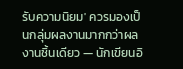รับความนิยม' ควรมองเป็นกลุ่มผลงานมากกว่าผลงานชิ้นเดียว — นักเขียนอิ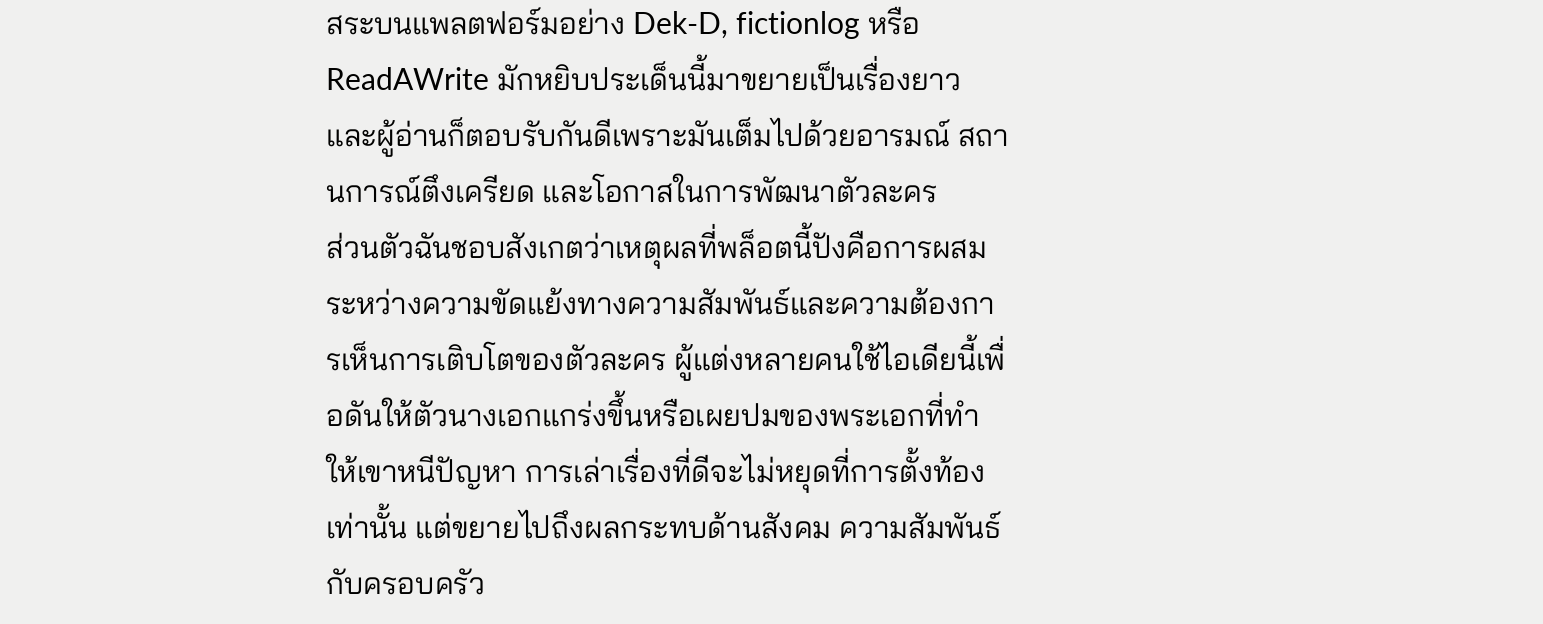สระบนแพลตฟอร์มอย่าง Dek-D, fictionlog หรือ ReadAWrite มักหยิบประเด็นนี้มาขยายเป็นเรื่องยาว และผู้อ่านก็ตอบรับกันดีเพราะมันเต็มไปด้วยอารมณ์ สถานการณ์ตึงเครียด และโอกาสในการพัฒนาตัวละคร
ส่วนตัวฉันชอบสังเกตว่าเหตุผลที่พล็อตนี้ปังคือการผสมระหว่างความขัดแย้งทางความสัมพันธ์และความต้องการเห็นการเติบโตของตัวละคร ผู้แต่งหลายคนใช้ไอเดียนี้เพื่อดันให้ตัวนางเอกแกร่งขึ้นหรือเผยปมของพระเอกที่ทำให้เขาหนีปัญหา การเล่าเรื่องที่ดีจะไม่หยุดที่การตั้งท้องเท่านั้น แต่ขยายไปถึงผลกระทบด้านสังคม ความสัมพันธ์กับครอบครัว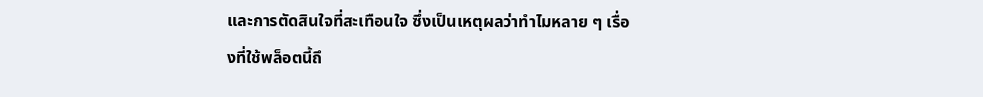และการตัดสินใจที่สะเทือนใจ ซึ่งเป็นเหตุผลว่าทำไมหลาย ๆ เรื่องที่ใช้พล็อตนี้ถึ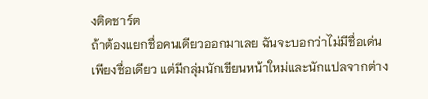งติดชาร์ต
ถ้าต้องแยกชื่อคนเดียวออกมาเลย ฉันจะบอกว่าไม่มีชื่อเด่นเพียงชื่อเดียว แต่มีกลุ่มนักเขียนหน้าใหม่และนักแปลจากต่าง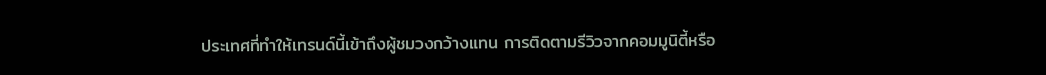ประเทศที่ทำให้เทรนด์นี้เข้าถึงผู้ชมวงกว้างแทน การติดตามรีวิวจากคอมมูนิตี้หรือ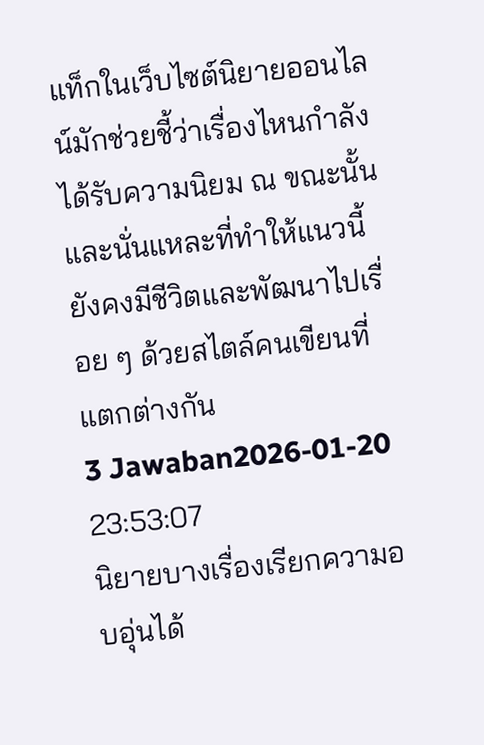แท็กในเว็บไซต์นิยายออนไลน์มักช่วยชี้ว่าเรื่องไหนกำลังได้รับความนิยม ณ ขณะนั้น และนั่นแหละที่ทำให้แนวนี้ยังคงมีชีวิตและพัฒนาไปเรื่อย ๆ ด้วยสไตล์คนเขียนที่แตกต่างกัน
3 Jawaban2026-01-20 23:53:07
นิยายบางเรื่องเรียกความอบอุ่นได้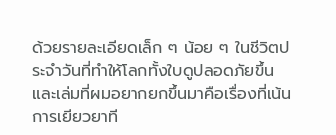ด้วยรายละเอียดเล็ก ๆ น้อย ๆ ในชีวิตประจำวันที่ทำให้โลกทั้งใบดูปลอดภัยขึ้น และเล่มที่ผมอยากยกขึ้นมาคือเรื่องที่เน้นการเยียวยาที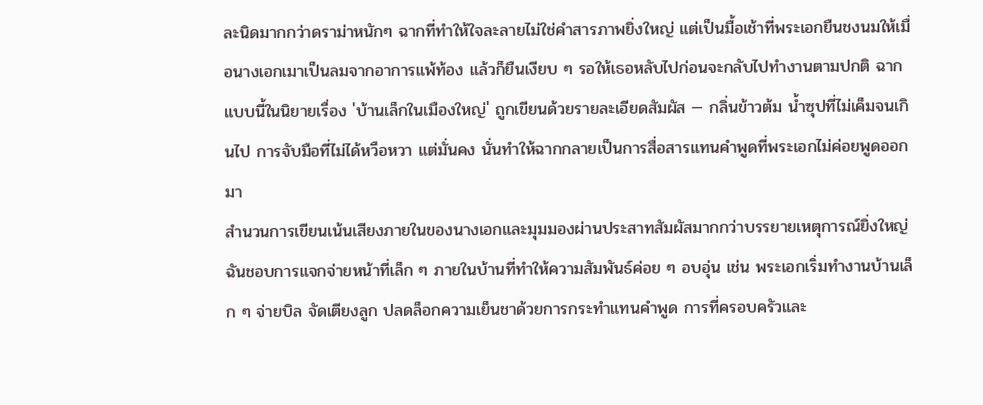ละนิดมากกว่าดราม่าหนักๆ ฉากที่ทำให้ใจละลายไม่ใช่คำสารภาพยิ่งใหญ่ แต่เป็นมื้อเช้าที่พระเอกยืนชงนมให้เมื่อนางเอกเมาเป็นลมจากอาการแพ้ท้อง แล้วก็ยืนเงียบ ๆ รอให้เธอหลับไปก่อนจะกลับไปทำงานตามปกติ ฉากแบบนี้ในนิยายเรื่อง 'บ้านเล็กในเมืองใหญ่' ถูกเขียนด้วยรายละเอียดสัมผัส — กลิ่นข้าวต้ม น้ำซุปที่ไม่เค็มจนเกินไป การจับมือที่ไม่ได้หวือหวา แต่มั่นคง นั่นทำให้ฉากกลายเป็นการสื่อสารแทนคำพูดที่พระเอกไม่ค่อยพูดออกมา
สำนวนการเขียนเน้นเสียงภายในของนางเอกและมุมมองผ่านประสาทสัมผัสมากกว่าบรรยายเหตุการณ์ยิ่งใหญ่ ฉันชอบการแจกจ่ายหน้าที่เล็ก ๆ ภายในบ้านที่ทำให้ความสัมพันธ์ค่อย ๆ อบอุ่น เช่น พระเอกเริ่มทำงานบ้านเล็ก ๆ จ่ายบิล จัดเตียงลูก ปลดล็อกความเย็นชาด้วยการกระทำแทนคำพูด การที่ครอบครัวและ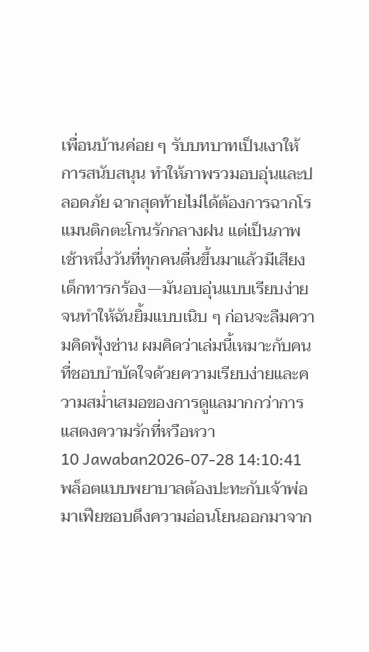เพื่อนบ้านค่อย ๆ รับบทบาทเป็นเงาให้การสนับสนุน ทำให้ภาพรวมอบอุ่นและปลอดภัย ฉากสุดท้ายไม่ได้ต้องการฉากโรแมนติกตะโกนรักกลางฝน แต่เป็นภาพเช้าหนึ่งวันที่ทุกคนตื่นขึ้นมาแล้วมีเสียงเด็กทารกร้อง—มันอบอุ่นแบบเรียบง่ายจนทำให้ฉันยิ้มแบบเนิบ ๆ ก่อนจะลืมความคิดฟุ้งซ่าน ผมคิดว่าเล่มนี้เหมาะกับคนที่ชอบบำบัดใจด้วยความเรียบง่ายและความสม่ำเสมอของการดูแลมากกว่าการแสดงความรักที่หวือหวา
10 Jawaban2026-07-28 14:10:41
พล็อตแบบพยาบาลต้องปะทะกับเจ้าพ่อมาเฟียชอบดึงความอ่อนโยนออกมาจาก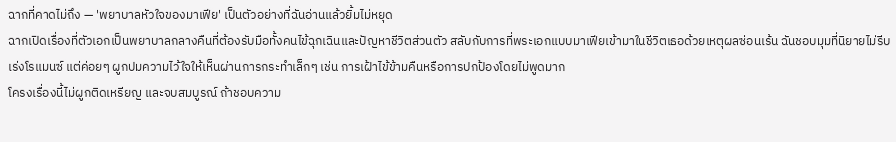ฉากที่คาดไม่ถึง — 'พยาบาลหัวใจของมาเฟีย' เป็นตัวอย่างที่ฉันอ่านแล้วยิ้มไม่หยุด
ฉากเปิดเรื่องที่ตัวเอกเป็นพยาบาลกลางคืนที่ต้องรับมือทั้งคนไข้ฉุกเฉินและปัญหาชีวิตส่วนตัว สลับกับการที่พระเอกแบบมาเฟียเข้ามาในชีวิตเธอด้วยเหตุผลซ่อนเร้น ฉันชอบมุมที่นิยายไม่รีบเร่งโรแมนซ์ แต่ค่อยๆ ผูกปมความไว้ใจให้เห็นผ่านการกระทำเล็กๆ เช่น การเฝ้าไข้ข้ามคืนหรือการปกป้องโดยไม่พูดมาก
โครงเรื่องนี้ไม่ผูกติดเหรียญ และจบสมบูรณ์ ถ้าชอบความ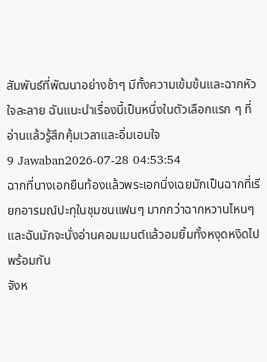สัมพันธ์ที่พัฒนาอย่างช้าๆ มีทั้งความเข้มข้นและฉากหัวใจละลาย ฉันแนะนำเรื่องนี้เป็นหนึ่งในตัวเลือกแรก ๆ ที่อ่านแล้วรู้สึกคุ้มเวลาและอิ่มเอมใจ
9 Jawaban2026-07-28 04:53:54
ฉากที่นางเอกยืนท้องแล้วพระเอกนิ่งเฉยมักเป็นฉากที่เรียกอารมณ์ปะทุในชุมชนแฟนๆ มากกว่าฉากหวานไหนๆ และฉันมักจะนั่งอ่านคอมเมนต์แล้วอมยิ้มทั้งหงุดหงิดไปพร้อมกัน
จังห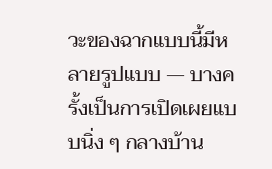วะของฉากแบบนี้มีหลายรูปแบบ — บางครั้งเป็นการเปิดเผยแบบนิ่ง ๆ กลางบ้าน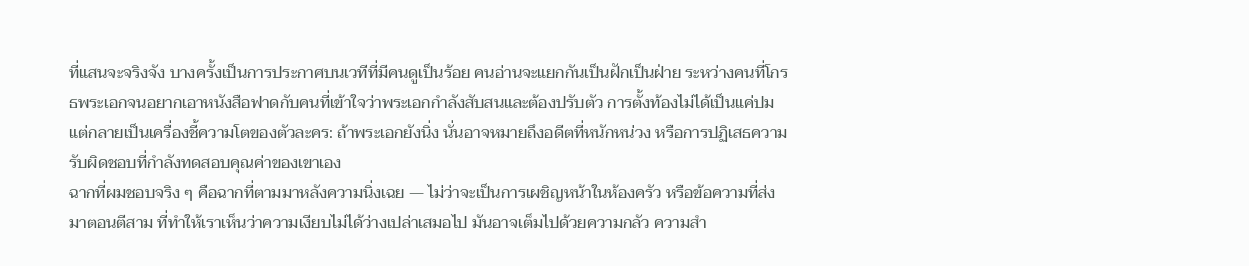ที่แสนจะจริงจัง บางครั้งเป็นการประกาศบนเวทีที่มีคนดูเป็นร้อย คนอ่านจะแยกกันเป็นฝักเป็นฝ่าย ระหว่างคนที่โกรธพระเอกจนอยากเอาหนังสือฟาดกับคนที่เข้าใจว่าพระเอกกำลังสับสนและต้องปรับตัว การตั้งท้องไม่ได้เป็นแค่ปม แต่กลายเป็นเครื่องชี้ความโตของตัวละคร: ถ้าพระเอกยังนิ่ง นั่นอาจหมายถึงอดีตที่หนักหน่วง หรือการปฏิเสธความรับผิดชอบที่กำลังทดสอบคุณค่าของเขาเอง
ฉากที่ผมชอบจริง ๆ คือฉากที่ตามมาหลังความนิ่งเฉย — ไม่ว่าจะเป็นการเผชิญหน้าในห้องครัว หรือข้อความที่ส่งมาตอนตีสาม ที่ทำให้เราเห็นว่าความเงียบไม่ได้ว่างเปล่าเสมอไป มันอาจเต็มไปด้วยความกลัว ความสำ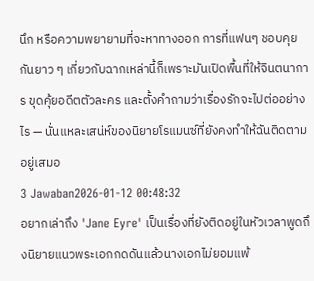นึก หรือความพยายามที่จะหาทางออก การที่แฟนๆ ชอบคุยกันยาว ๆ เกี่ยวกับฉากเหล่านี้ก็เพราะมันเปิดพื้นที่ให้จินตนาการ ขุดคุ้ยอดีตตัวละคร และตั้งคำถามว่าเรื่องรักจะไปต่ออย่างไร — นั่นแหละเสน่ห์ของนิยายโรแมนซ์ที่ยังคงทำให้ฉันติดตามอยู่เสมอ
3 Jawaban2026-01-12 00:48:32
อยากเล่าถึง 'Jane Eyre' เป็นเรื่องที่ยังติดอยู่ในหัวเวลาพูดถึงนิยายแนวพระเอกกดดันแล้วนางเอกไม่ยอมแพ้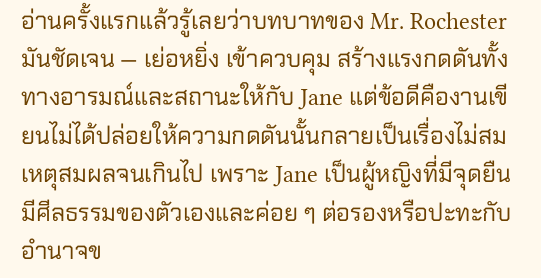อ่านครั้งแรกแล้วรู้เลยว่าบทบาทของ Mr. Rochester มันชัดเจน — เย่อหยิ่ง เข้าควบคุม สร้างแรงกดดันทั้งทางอารมณ์และสถานะให้กับ Jane แต่ข้อดีคืองานเขียนไม่ได้ปล่อยให้ความกดดันนั้นกลายเป็นเรื่องไม่สมเหตุสมผลจนเกินไป เพราะ Jane เป็นผู้หญิงที่มีจุดยืน มีศีลธรรมของตัวเองและค่อย ๆ ต่อรองหรือปะทะกับอำนาจข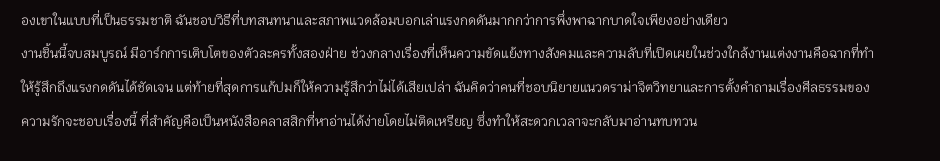องเขาในแบบที่เป็นธรรมชาติ ฉันชอบวิธีที่บทสนทนาและสภาพแวดล้อมบอกเล่าแรงกดดันมากกว่าการพึ่งพาฉากบาดใจเพียงอย่างเดียว
งานชิ้นนี้จบสมบูรณ์ มีอาร์กการเติบโตของตัวละครทั้งสองฝ่าย ช่วงกลางเรื่องที่เห็นความขัดแย้งทางสังคมและความลับที่เปิดเผยในช่วงใกล้งานแต่งงานคือฉากที่ทำให้รู้สึกถึงแรงกดดันได้ชัดเจน แต่ท้ายที่สุดการแก้ปมก็ให้ความรู้สึกว่าไม่ได้เสียเปล่า ฉันคิดว่าคนที่ชอบนิยายแนวดราม่าจิตวิทยาและการตั้งคำถามเรื่องศีลธรรมของความรักจะชอบเรื่องนี้ ที่สำคัญคือเป็นหนังสือคลาสสิกที่หาอ่านได้ง่ายโดยไม่ติดเหรียญ ซึ่งทำให้สะดวกเวลาจะกลับมาอ่านทบทวน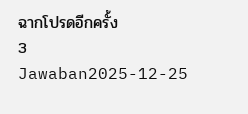ฉากโปรดอีกครั้ง
3 Jawaban2025-12-25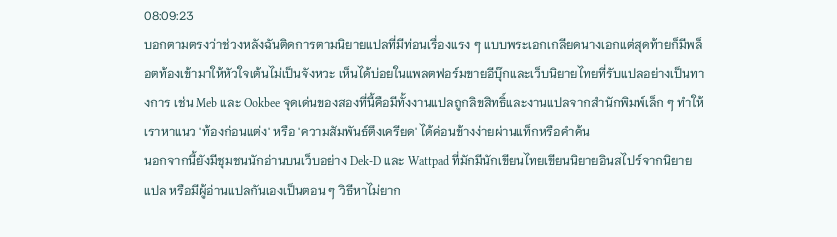08:09:23
บอกตามตรงว่าช่วงหลังฉันติดการตามนิยายแปลที่มีท่อนเรื่องแรง ๆ แบบพระเอกเกลียดนางเอกแต่สุดท้ายก็มีพล็อตท้องเข้ามาให้หัวใจเต้นไม่เป็นจังหวะ เห็นได้บ่อยในแพลตฟอร์มขายอีบุ๊กและเว็บนิยายไทยที่รับแปลอย่างเป็นทางการ เช่น Meb และ Ookbee จุดเด่นของสองที่นี้คือมีทั้งงานแปลถูกลิขสิทธิ์และงานแปลจากสำนักพิมพ์เล็ก ๆ ทำให้เราหาแนว 'ท้องก่อนแต่ง' หรือ 'ความสัมพันธ์ตึงเครียด' ได้ค่อนข้างง่ายผ่านแท็กหรือคำค้น
นอกจากนี้ยังมีชุมชนนักอ่านบนเว็บอย่าง Dek-D และ Wattpad ที่มักมีนักเขียนไทยเขียนนิยายอินสไปร์จากนิยายแปล หรือมีผู้อ่านแปลกันเองเป็นตอน ๆ วิธีหาไม่ยาก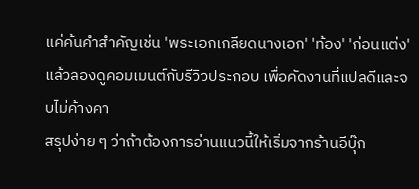แค่ค้นคำสำคัญเช่น 'พระเอกเกลียดนางเอก' 'ท้อง' 'ก่อนแต่ง' แล้วลองดูคอมเมนต์กับรีวิวประกอบ เพื่อคัดงานที่แปลดีและจบไม่ค้างคา
สรุปง่าย ๆ ว่าถ้าต้องการอ่านแนวนี้ให้เริ่มจากร้านอีบุ๊ก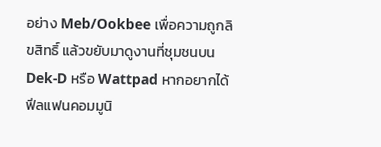อย่าง Meb/Ookbee เพื่อความถูกลิขสิทธิ์ แล้วขยับมาดูงานที่ชุมชนบน Dek-D หรือ Wattpad หากอยากได้ฟีลแฟนคอมมูนิ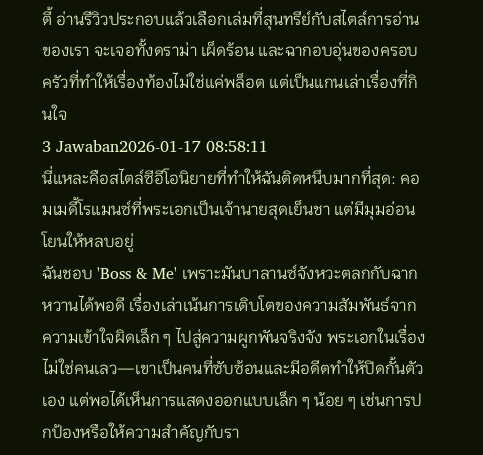ตี้ อ่านรีวิวประกอบแล้วเลือกเล่มที่สุนทรีย์กับสไตล์การอ่านของเรา จะเจอทั้งดราม่า เผ็ดร้อน และฉากอบอุ่นของครอบครัวที่ทำให้เรื่องท้องไม่ใช่แค่พล็อต แต่เป็นแกนเล่าเรื่องที่กินใจ
3 Jawaban2026-01-17 08:58:11
นี่แหละคือสไตล์ซีอีโอนิยายที่ทำให้ฉันติดหนึบมากที่สุด: คอมเมดี้โรแมนซ์ที่พระเอกเป็นเจ้านายสุดเย็นชา แต่มีมุมอ่อนโยนให้หลบอยู่
ฉันชอบ 'Boss & Me' เพราะมันบาลานซ์จังหวะตลกกับฉากหวานได้พอดี เรื่องเล่าเน้นการเติบโตของความสัมพันธ์จากความเข้าใจผิดเล็ก ๆ ไปสู่ความผูกพันจริงจัง พระเอกในเรื่องไม่ใช่คนเลว—เขาเป็นคนที่ซับซ้อนและมีอดีตทำให้ปิดกั้นตัวเอง แต่พอได้เห็นการแสดงออกแบบเล็ก ๆ น้อย ๆ เช่นการปกป้องหรือให้ความสำคัญกับรา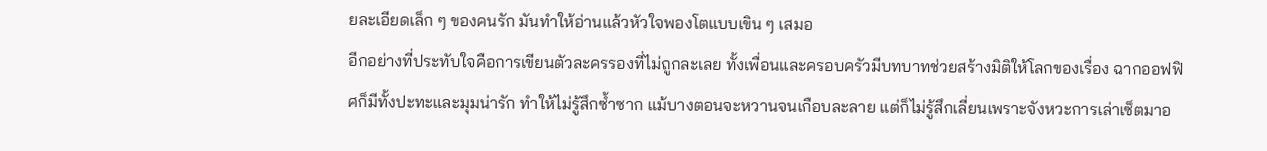ยละเอียดเล็ก ๆ ของคนรัก มันทำให้อ่านแล้วหัวใจพองโตแบบเขิน ๆ เสมอ
อีกอย่างที่ประทับใจคือการเขียนตัวละครรองที่ไม่ถูกละเลย ทั้งเพื่อนและครอบครัวมีบทบาทช่วยสร้างมิติให้โลกของเรื่อง ฉากออฟฟิศก็มีทั้งปะทะและมุมน่ารัก ทำให้ไม่รู้สึกซ้ำซาก แม้บางตอนจะหวานจนเกือบละลาย แต่ก็ไม่รู้สึกเลี่ยนเพราะจังหวะการเล่าเซ็ตมาอ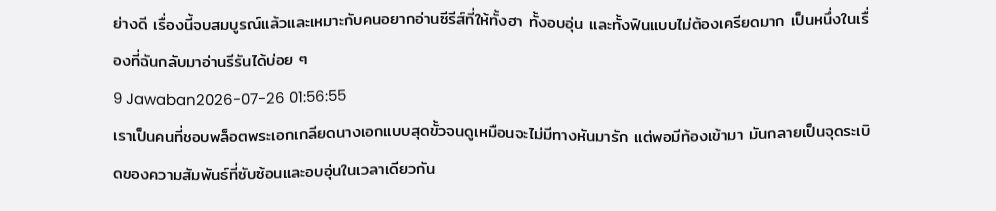ย่างดี เรื่องนี้จบสมบูรณ์แล้วและเหมาะกับคนอยากอ่านซีรีส์ที่ให้ทั้งฮา ทั้งอบอุ่น และทั้งฟินแบบไม่ต้องเครียดมาก เป็นหนึ่งในเรื่องที่ฉันกลับมาอ่านรีรันได้บ่อย ๆ
9 Jawaban2026-07-26 01:56:55
เราเป็นคนที่ชอบพล็อตพระเอกเกลียดนางเอกแบบสุดขั้วจนดูเหมือนจะไม่มีทางหันมารัก แต่พอมีท้องเข้ามา มันกลายเป็นจุดระเบิดของความสัมพันธ์ที่ซับซ้อนและอบอุ่นในเวลาเดียวกัน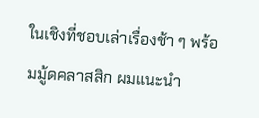ในเชิงที่ชอบเล่าเรื่องช้า ๆ พร้อมมู้ดคลาสสิก ผมแนะนำ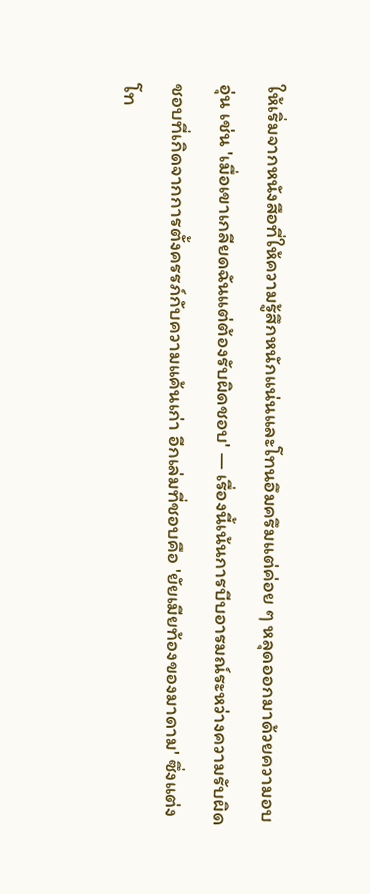ให้เริ่มจากหนังสือที่ให้ความรู้สึกหนักแน่นและโทนอึมครึมแต่ค่อย ๆ หลุดออกมาด้วยความอบอุ่น เช่น 'เมื่อเขาเกลียดฉันแต่ต้องรับผิดชอบ' — เรื่องนี้เน้นการบีบอารมณ์ระหว่างความรับผิดชอบที่เกิดจากการตั้งครรภ์กับความแค้นเก่า อีกเล่มที่ชอบคือ 'ยัยเมียท้องของมาดาม' ซึ่งแต่งโท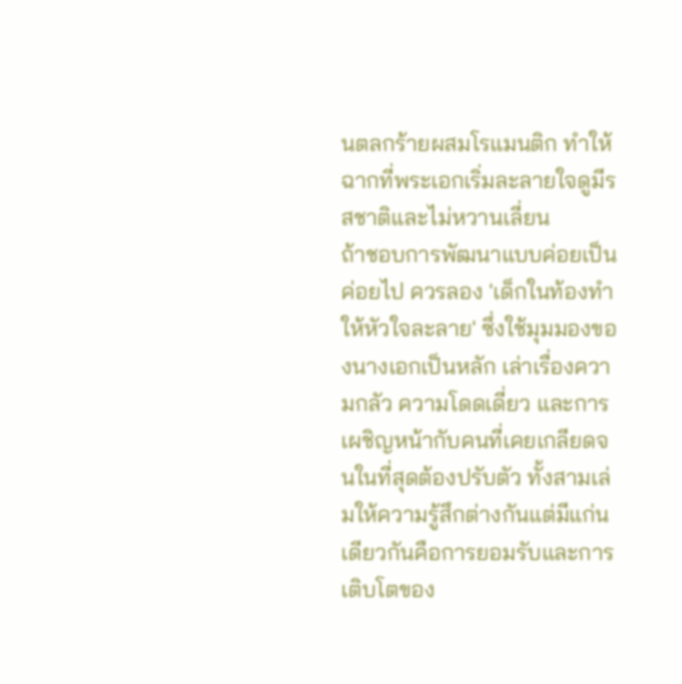นตลกร้ายผสมโรแมนติก ทำให้ฉากที่พระเอกเริ่มละลายใจดูมีรสชาติและไม่หวานเลี่ยน
ถ้าชอบการพัฒนาแบบค่อยเป็นค่อยไป ควรลอง 'เด็กในท้องทำให้หัวใจละลาย' ซึ่งใช้มุมมองของนางเอกเป็นหลัก เล่าเรื่องความกลัว ความโดดเดี่ยว และการเผชิญหน้ากับคนที่เคยเกลียดจนในที่สุดต้องปรับตัว ทั้งสามเล่มให้ความรู้สึกต่างกันแต่มีแก่นเดียวกันคือการยอมรับและการเติบโตของ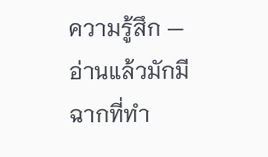ความรู้สึก — อ่านแล้วมักมีฉากที่ทำ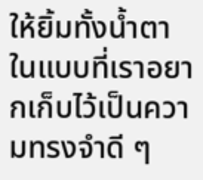ให้ยิ้มทั้งน้ำตาในแบบที่เราอยากเก็บไว้เป็นความทรงจำดี ๆ